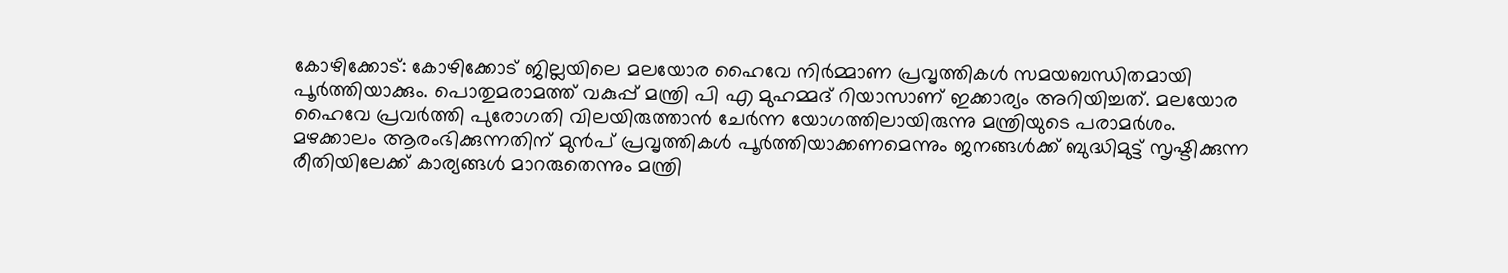കോഴിക്കോട്: കോഴിക്കോട് ജില്ലയിലെ മലയോര ഹൈവേ നിർമ്മാണ പ്രവൃത്തികൾ സമയബന്ധിതമായി പൂർത്തിയാക്കും. പൊതുമരാമത്ത് വകുപ്പ് മന്ത്രി പി എ മുഹമ്മദ് റിയാസാണ് ഇക്കാര്യം അറിയിച്ചത്. മലയോര ഹൈവേ പ്രവർത്തി പുരോഗതി വിലയിരുത്താൻ ചേർന്ന യോഗത്തിലായിരുന്നു മന്ത്രിയുടെ പരാമർശം.
മഴക്കാലം ആരംഭിക്കുന്നതിന് മുൻപ് പ്രവൃത്തികൾ പൂർത്തിയാക്കണമെന്നും ജനങ്ങൾക്ക് ബുദ്ധിമുട്ട് സൃഷ്ടിക്കുന്ന രീതിയിലേക്ക് കാര്യങ്ങൾ മാറരുതെന്നും മന്ത്രി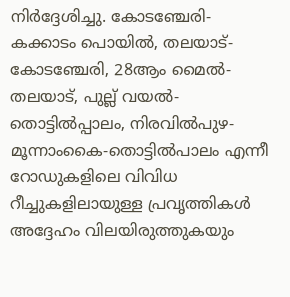നിർദ്ദേശിച്ചു. കോടഞ്ചേരി-കക്കാടം പൊയിൽ, തലയാട്- കോടഞ്ചേരി, 28ആം മൈൽ- തലയാട്, പുല്ല് വയൽ- തൊട്ടിൽപ്പാലം, നിരവിൽപുഴ- മൂന്നാംകൈ-തൊട്ടിൽപാലം എന്നീ റോഡുകളിലെ വിവിധ റീച്ചുകളിലായുള്ള പ്രവൃത്തികൾ അദ്ദേഹം വിലയിരുത്തുകയും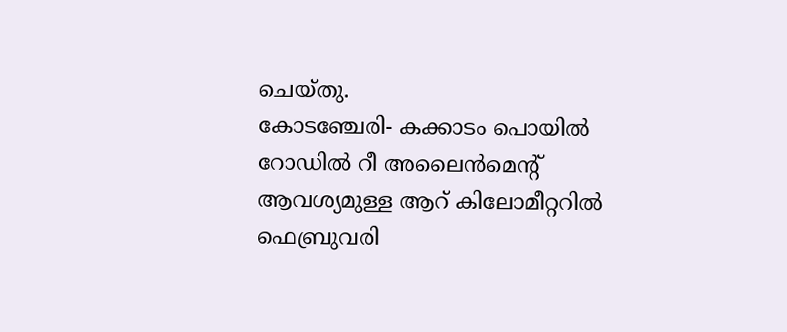ചെയ്തു.
കോടഞ്ചേരി- കക്കാടം പൊയിൽ റോഡിൽ റീ അലൈൻമെന്റ് ആവശ്യമുള്ള ആറ് കിലോമീറ്ററിൽ ഫെബ്രുവരി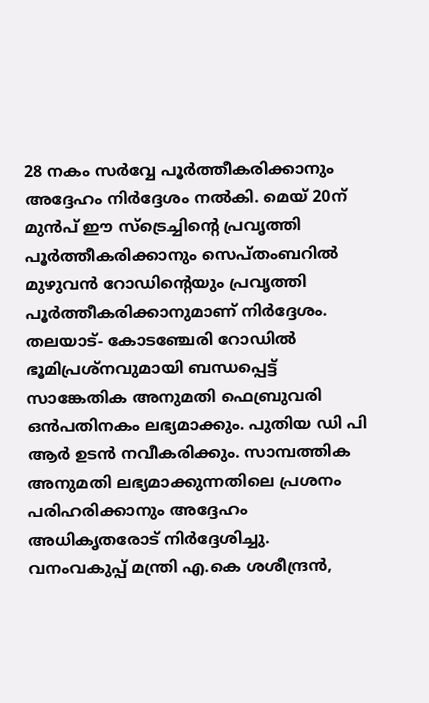28 നകം സർവ്വേ പൂർത്തീകരിക്കാനും അദ്ദേഹം നിർദ്ദേശം നൽകി. മെയ് 20ന് മുൻപ് ഈ സ്ട്രെച്ചിന്റെ പ്രവൃത്തി പൂർത്തീകരിക്കാനും സെപ്തംബറിൽ മുഴുവൻ റോഡിന്റെയും പ്രവൃത്തി പൂർത്തീകരിക്കാനുമാണ് നിർദ്ദേശം. തലയാട്- കോടഞ്ചേരി റോഡിൽ ഭൂമിപ്രശ്നവുമായി ബന്ധപ്പെട്ട് സാങ്കേതിക അനുമതി ഫെബ്രുവരി ഒൻപതിനകം ലഭ്യമാക്കും. പുതിയ ഡി പി ആർ ഉടൻ നവീകരിക്കും. സാമ്പത്തിക അനുമതി ലഭ്യമാക്കുന്നതിലെ പ്രശനം പരിഹരിക്കാനും അദ്ദേഹം അധികൃതരോട് നിർദ്ദേശിച്ചു.
വനംവകുപ്പ് മന്ത്രി എ.കെ ശശീന്ദ്രൻ,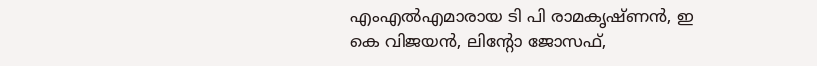എംഎൽഎമാരായ ടി പി രാമകൃഷ്ണൻ, ഇ കെ വിജയൻ, ലിന്റോ ജോസഫ്,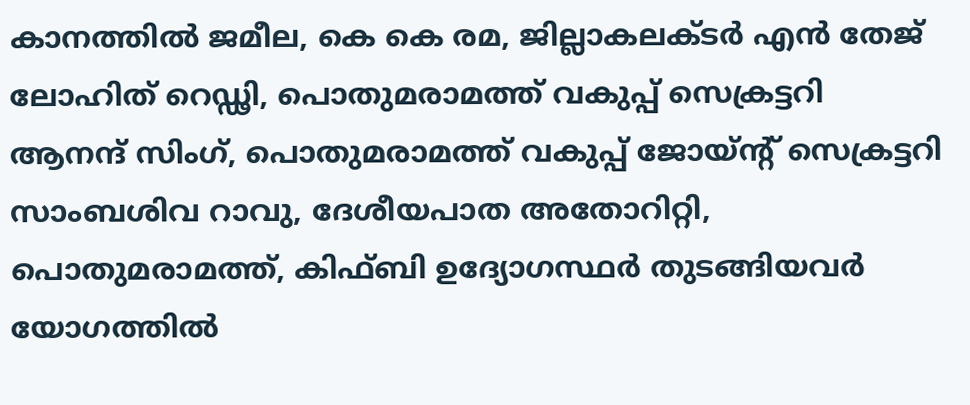കാനത്തിൽ ജമീല, കെ കെ രമ, ജില്ലാകലക്ടർ എൻ തേജ് ലോഹിത് റെഡ്ഢി, പൊതുമരാമത്ത് വകുപ്പ് സെക്രട്ടറി ആനന്ദ് സിംഗ്, പൊതുമരാമത്ത് വകുപ്പ് ജോയ്ന്റ് സെക്രട്ടറി സാംബശിവ റാവു, ദേശീയപാത അതോറിറ്റി, പൊതുമരാമത്ത്, കിഫ്ബി ഉദ്യോഗസ്ഥർ തുടങ്ങിയവർ യോഗത്തിൽ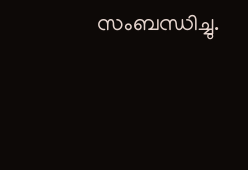സംബന്ധിച്ചു.